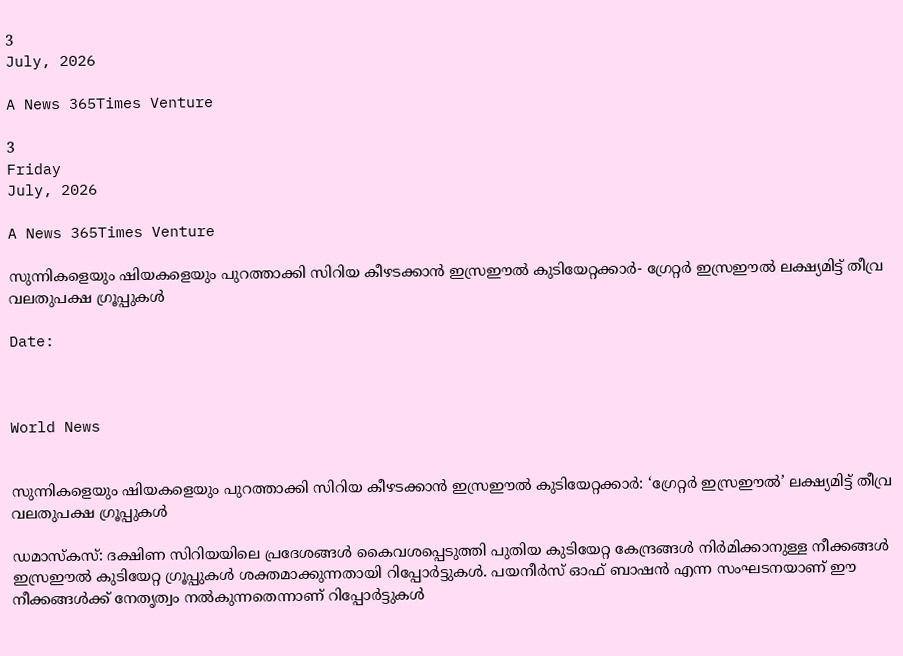3
July, 2026

A News 365Times Venture

3
Friday
July, 2026

A News 365Times Venture

സുന്നികളെയും ഷിയകളെയും പുറത്താക്കി സിറിയ കീഴടക്കാന്‍ ഇസ്രഈല്‍ കുടിയേറ്റക്കാര്‍- ഗ്രേറ്റര്‍ ഇസ്രഈല്‍ ലക്ഷ്യമിട്ട് തീവ്ര വലതുപക്ഷ ഗ്രൂപ്പുകള്‍

Date:



World News


സുന്നികളെയും ഷിയകളെയും പുറത്താക്കി സിറിയ കീഴടക്കാന്‍ ഇസ്രഈല്‍ കുടിയേറ്റക്കാര്‍: ‘ഗ്രേറ്റര്‍ ഇസ്രഈല്‍’ ലക്ഷ്യമിട്ട് തീവ്ര വലതുപക്ഷ ഗ്രൂപ്പുകള്‍

ഡമാസ്‌കസ്: ദക്ഷിണ സിറിയയിലെ പ്രദേശങ്ങള്‍ കൈവശപ്പെടുത്തി പുതിയ കുടിയേറ്റ കേന്ദ്രങ്ങള്‍ നിര്‍മിക്കാനുള്ള നീക്കങ്ങള്‍ ഇസ്രഈല്‍ കുടിയേറ്റ ഗ്രൂപ്പുകള്‍ ശക്തമാക്കുന്നതായി റിപ്പോര്‍ട്ടുകള്‍. പയനീര്‍സ് ഓഫ് ബാഷന്‍ എന്ന സംഘടനയാണ് ഈ നീക്കങ്ങള്‍ക്ക് നേതൃത്വം നല്‍കുന്നതെന്നാണ് റിപ്പോര്‍ട്ടുകള്‍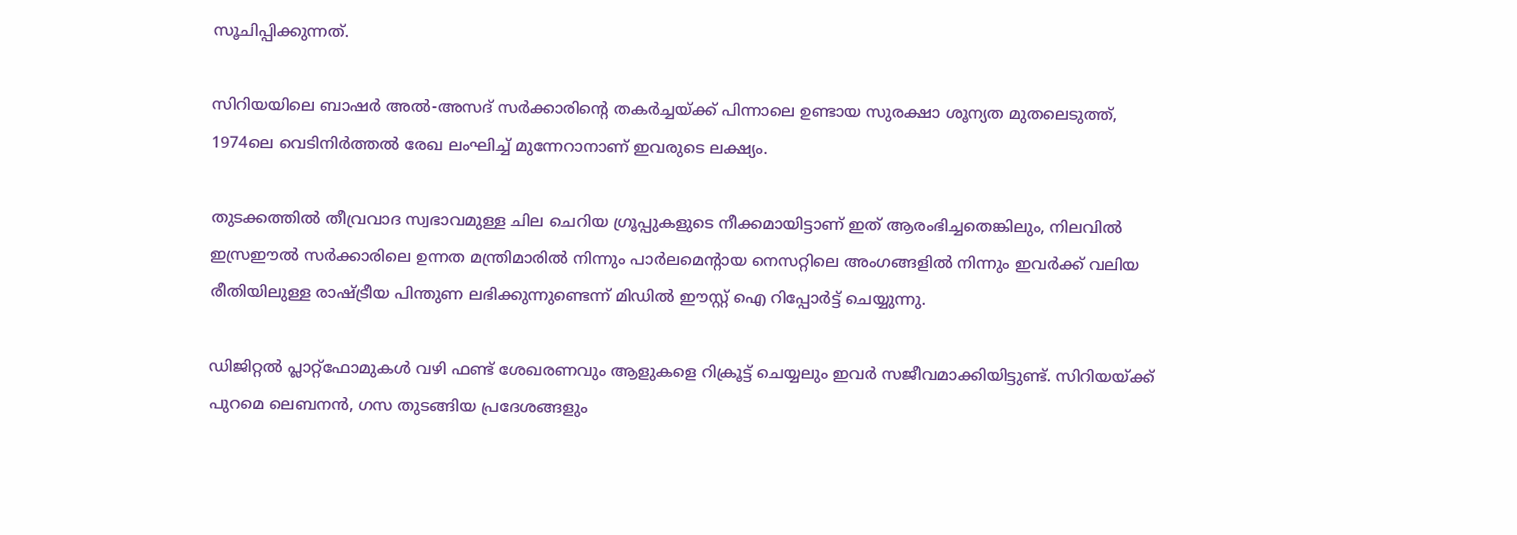സൂചിപ്പിക്കുന്നത്.

സിറിയയിലെ ബാഷര്‍ അല്‍-അസദ് സര്‍ക്കാരിന്റെ തകര്‍ച്ചയ്ക്ക് പിന്നാലെ ഉണ്ടായ സുരക്ഷാ ശൂന്യത മുതലെടുത്ത്, 1974ലെ വെടിനിര്‍ത്തല്‍ രേഖ ലംഘിച്ച് മുന്നേറാനാണ് ഇവരുടെ ലക്ഷ്യം.

തുടക്കത്തില്‍ തീവ്രവാദ സ്വഭാവമുള്ള ചില ചെറിയ ഗ്രൂപ്പുകളുടെ നീക്കമായിട്ടാണ് ഇത് ആരംഭിച്ചതെങ്കിലും, നിലവില്‍ ഇസ്രഈല്‍ സര്‍ക്കാരിലെ ഉന്നത മന്ത്രിമാരില്‍ നിന്നും പാര്‍ലമെന്റായ നെസറ്റിലെ അംഗങ്ങളില്‍ നിന്നും ഇവര്‍ക്ക് വലിയ രീതിയിലുള്ള രാഷ്ട്രീയ പിന്തുണ ലഭിക്കുന്നുണ്ടെന്ന് മിഡില്‍ ഈസ്റ്റ് ഐ റിപ്പോര്‍ട്ട് ചെയ്യുന്നു.

ഡിജിറ്റല്‍ പ്ലാറ്റ്ഫോമുകള്‍ വഴി ഫണ്ട് ശേഖരണവും ആളുകളെ റിക്രൂട്ട് ചെയ്യലും ഇവര്‍ സജീവമാക്കിയിട്ടുണ്ട്. സിറിയയ്ക്ക് പുറമെ ലെബനന്‍, ഗസ തുടങ്ങിയ പ്രദേശങ്ങളും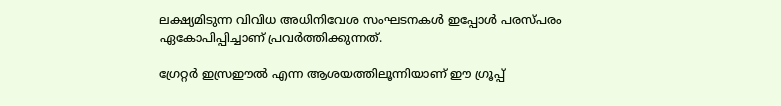ലക്ഷ്യമിടുന്ന വിവിധ അധിനിവേശ സംഘടനകള്‍ ഇപ്പോള്‍ പരസ്പരം ഏകോപിപ്പിച്ചാണ് പ്രവര്‍ത്തിക്കുന്നത്.

ഗ്രേറ്റര്‍ ഇസ്രഈല്‍ എന്ന ആശയത്തിലൂന്നിയാണ് ഈ ഗ്രൂപ്പ്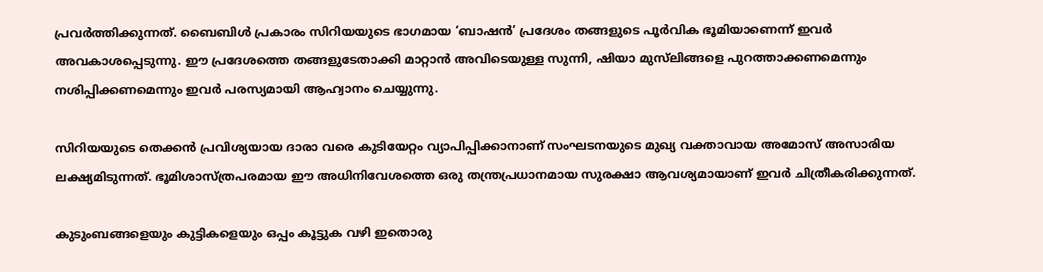പ്രവര്‍ത്തിക്കുന്നത്. ബൈബിള്‍ പ്രകാരം സിറിയയുടെ ഭാഗമായ ‘ബാഷന്‍’ പ്രദേശം തങ്ങളുടെ പൂര്‍വിക ഭൂമിയാണെന്ന് ഇവര്‍ അവകാശപ്പെടുന്നു. ഈ പ്രദേശത്തെ തങ്ങളുടേതാക്കി മാറ്റാന്‍ അവിടെയുള്ള സുന്നി, ഷിയാ മുസ്‌ലിങ്ങളെ പുറത്താക്കണമെന്നും നശിപ്പിക്കണമെന്നും ഇവര്‍ പരസ്യമായി ആഹ്വാനം ചെയ്യുന്നു.

സിറിയയുടെ തെക്കന്‍ പ്രവിശ്യയായ ദാരാ വരെ കുടിയേറ്റം വ്യാപിപ്പിക്കാനാണ് സംഘടനയുടെ മുഖ്യ വക്താവായ അമോസ് അസാരിയ ലക്ഷ്യമിടുന്നത്. ഭൂമിശാസ്ത്രപരമായ ഈ അധിനിവേശത്തെ ഒരു തന്ത്രപ്രധാനമായ സുരക്ഷാ ആവശ്യമായാണ് ഇവര്‍ ചിത്രീകരിക്കുന്നത്.

കുടുംബങ്ങളെയും കുട്ടികളെയും ഒപ്പം കൂട്ടുക വഴി ഇതൊരു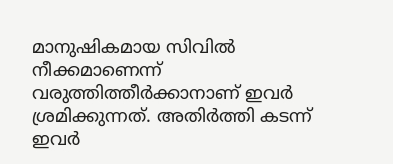മാനുഷികമായ സിവില്‍ നീക്കമാണെന്ന് വരുത്തിത്തീര്‍ക്കാനാണ് ഇവര്‍ ശ്രമിക്കുന്നത്. അതിര്‍ത്തി കടന്ന് ഇവര്‍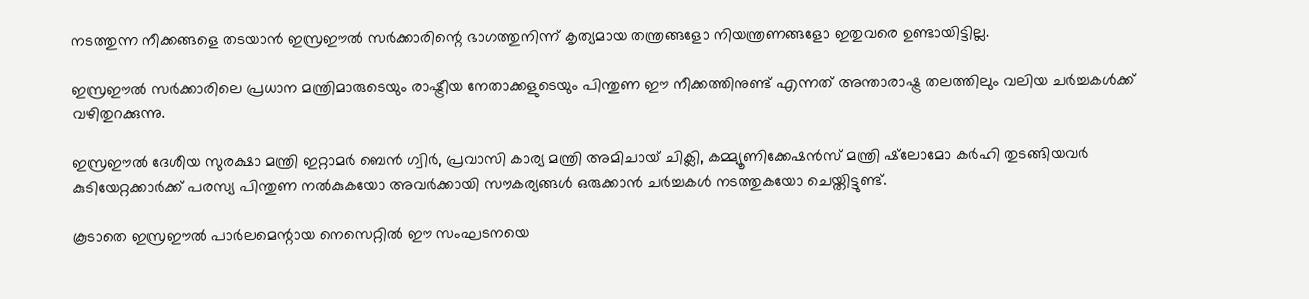നടത്തുന്ന നീക്കങ്ങളെ തടയാന്‍ ഇസ്രഈല്‍ സര്‍ക്കാരിന്റെ ഭാഗത്തുനിന്ന് കൃത്യമായ തന്ത്രങ്ങളോ നിയന്ത്രണങ്ങളോ ഇതുവരെ ഉണ്ടായിട്ടില്ല.

ഇസ്രഈല്‍ സര്‍ക്കാരിലെ പ്രധാന മന്ത്രിമാരുടെയും രാഷ്ട്രീയ നേതാക്കളുടെയും പിന്തുണ ഈ നീക്കത്തിനുണ്ട് എന്നത് അന്താരാഷ്ട്ര തലത്തിലും വലിയ ചര്‍ച്ചകള്‍ക്ക് വഴിതുറക്കുന്നു.

ഇസ്രഈല്‍ ദേശീയ സുരക്ഷാ മന്ത്രി ഇറ്റാമര്‍ ബെന്‍ ഗ്വിര്‍, പ്രവാസി കാര്യ മന്ത്രി അമിചായ് ചിക്ലി, കമ്മ്യൂണിക്കേഷന്‍സ് മന്ത്രി ഷ്‌ലോമോ കര്‍ഹി തുടങ്ങിയവര്‍ കുടിയേറ്റക്കാര്‍ക്ക് പരസ്യ പിന്തുണ നല്‍കുകയോ അവര്‍ക്കായി സൗകര്യങ്ങള്‍ ഒരുക്കാന്‍ ചര്‍ച്ചകള്‍ നടത്തുകയോ ചെയ്തിട്ടുണ്ട്.

കൂടാതെ ഇസ്രഈല്‍ പാര്‍ലമെന്റായ നെസെറ്റില്‍ ഈ സംഘടനയെ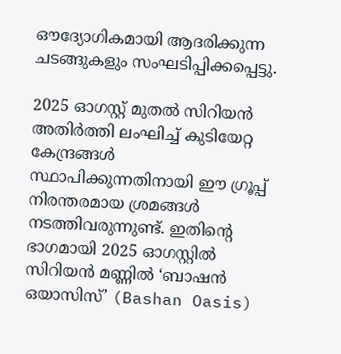ഔദ്യോഗികമായി ആദരിക്കുന്ന ചടങ്ങുകളും സംഘടിപ്പിക്കപ്പെട്ടു.

2025 ഓഗസ്റ്റ് മുതല്‍ സിറിയന്‍ അതിര്‍ത്തി ലംഘിച്ച് കുടിയേറ്റ കേന്ദ്രങ്ങള്‍ സ്ഥാപിക്കുന്നതിനായി ഈ ഗ്രൂപ്പ് നിരന്തരമായ ശ്രമങ്ങള്‍ നടത്തിവരുന്നുണ്ട്. ഇതിന്റെ ഭാഗമായി 2025 ഓഗസ്റ്റില്‍ സിറിയന്‍ മണ്ണില്‍ ‘ബാഷന്‍ ഒയാസിസ്’ (Bashan Oasis)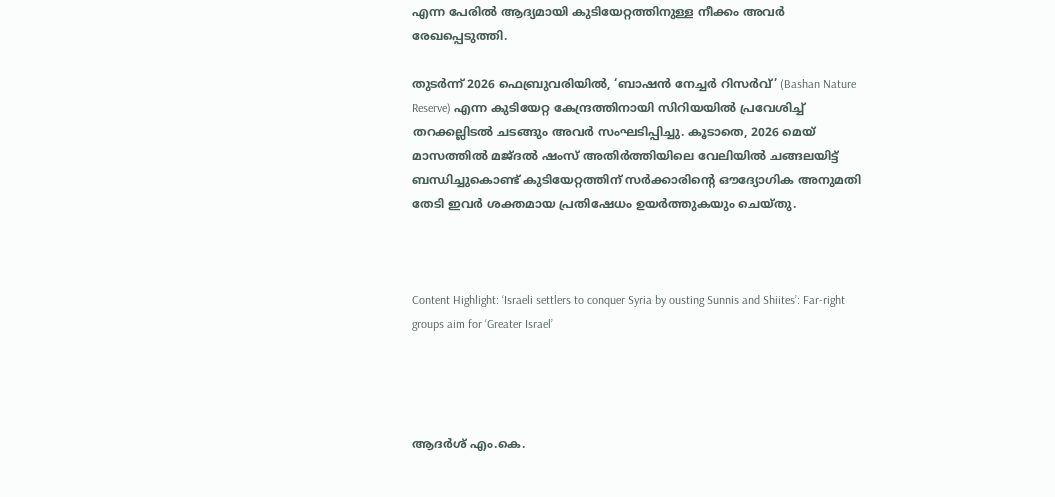എന്ന പേരില്‍ ആദ്യമായി കുടിയേറ്റത്തിനുള്ള നീക്കം അവര്‍ രേഖപ്പെടുത്തി.

തുടര്‍ന്ന് 2026 ഫെബ്രുവരിയില്‍, ‘ബാഷന്‍ നേച്ചര്‍ റിസര്‍വ്’ (Bashan Nature Reserve) എന്ന കുടിയേറ്റ കേന്ദ്രത്തിനായി സിറിയയില്‍ പ്രവേശിച്ച് തറക്കല്ലിടല്‍ ചടങ്ങും അവര്‍ സംഘടിപ്പിച്ചു. കൂടാതെ, 2026 മെയ് മാസത്തില്‍ മജ്ദല്‍ ഷംസ് അതിര്‍ത്തിയിലെ വേലിയില്‍ ചങ്ങലയിട്ട് ബന്ധിച്ചുകൊണ്ട് കുടിയേറ്റത്തിന് സര്‍ക്കാരിന്റെ ഔദ്യോഗിക അനുമതി തേടി ഇവര്‍ ശക്തമായ പ്രതിഷേധം ഉയര്‍ത്തുകയും ചെയ്തു.



Content Highlight: ‘Israeli settlers to conquer Syria by ousting Sunnis and Shiites’: Far-right groups aim for ‘Greater Israel’




ആദർശ് എം.കെ.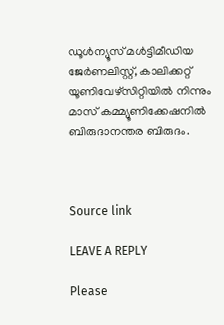ഡൂള്‍ന്യൂസ് മള്‍ട്ടിമീഡിയ ജേര്‍ണലിസ്റ്റ്, കാലിക്കറ്റ് യൂണിവേഴ്സിറ്റിയില്‍ നിന്നും മാസ് കമ്മ്യൂണിക്കേഷനില്‍ ബിരുദാനന്തര ബിരുദം.



Source link

LEAVE A REPLY

Please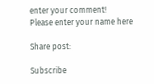enter your comment!
Please enter your name here

Share post:

Subscribe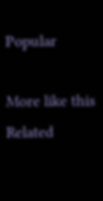Popular

More like this
Related